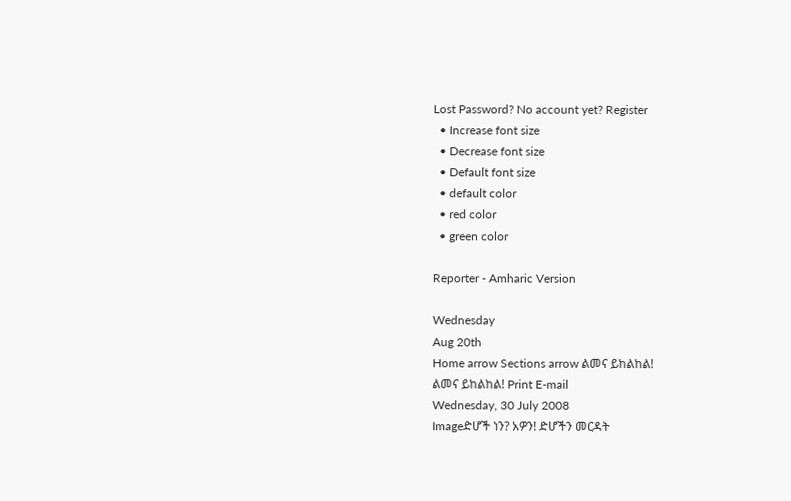Lost Password? No account yet? Register
  • Increase font size
  • Decrease font size
  • Default font size
  • default color
  • red color
  • green color

Reporter - Amharic Version

Wednesday
Aug 20th
Home arrow Sections arrow ልመና ይከልከል!
ልመና ይከልከል! Print E-mail
Wednesday, 30 July 2008
Imageድሆች ነን? አዎን! ድሆችን መርዳት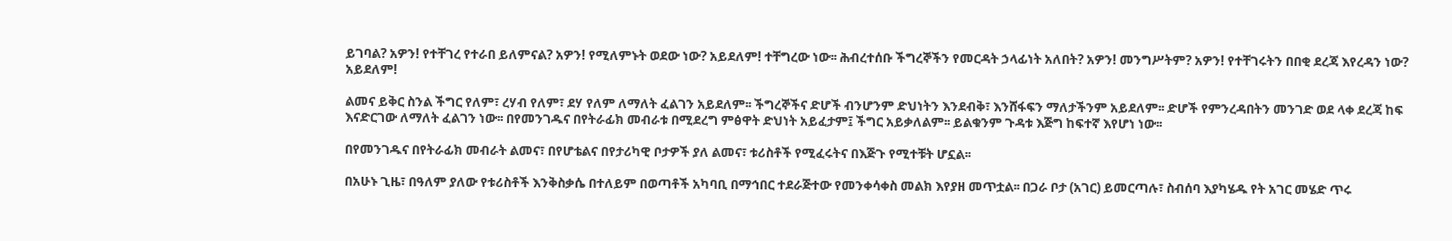ይገባል? አዎን! የተቸገረ የተራበ ይለምናል? አዎን! የሚለምኑት ወደው ነው? አይደለም! ተቸግረው ነው፡፡ ሕብረተሰቡ ችግረኞችን የመርዳት ኃላፊነት አለበት? አዎን! መንግሥትም? አዎን! የተቸገሩትን በበቂ ደረጃ እየረዳን ነው? አይደለም!

ልመና ይቅር ስንል ችግር የለም፣ ረሃብ የለም፣ ደሃ የለም ለማለት ፈልገን አይደለም፡፡ ችግረኞችና ድሆች ብንሆንም ድህነትን እንደብቅ፣ እንሸፋፍን ማለታችንም አይደለም፡፡ ድሆች የምንረዳበትን መንገድ ወደ ላቀ ደረጃ ከፍ እናድርገው ለማለት ፈልገን ነው፡፡ በየመንገዱና በየትራፊክ መብራቱ በሚደረግ ምፅዋት ድህነት አይፈታም፤ ችግር አይቃለልም፡፡ ይልቁንም ጉዳቱ እጅግ ከፍተኛ እየሆነ ነው፡፡

በየመንገዱና በየትራፊክ መብራት ልመና፣ በየሆቴልና በየታሪካዊ ቦታዎች ያለ ልመና፣ ቱሪስቶች የሚፈሩትና በእጅጉ የሚተቹት ሆኗል፡፡

በአሁኑ ጊዜ፣ በዓለም ያለው የቱሪስቶች እንቅስቃሴ በተለይም በወጣቶች አካባቢ በማኅበር ተደራጅተው የመንቀሳቀስ መልክ እየያዘ መጥቷል፡፡ በጋራ ቦታ (አገር) ይመርጣሉ፣ ስብሰባ እያካሄዱ የት አገር መሄድ ጥሩ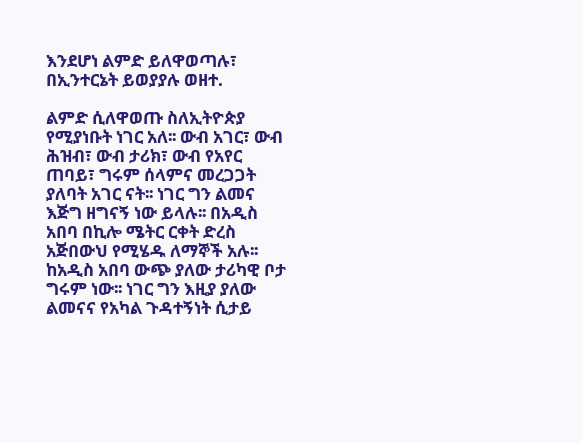እንደሆነ ልምድ ይለዋወጣሉ፣ በኢንተርኔት ይወያያሉ ወዘተ.

ልምድ ሲለዋወጡ ስለኢትዮጵያ የሚያነቡት ነገር አለ፡፡ ውብ አገር፣ ውብ ሕዝብ፣ ውብ ታሪክ፣ ውብ የአየር ጠባይ፣ ግሩም ሰላምና መረጋጋት ያለባት አገር ናት፡፡ ነገር ግን ልመና እጅግ ዘግናኝ ነው ይላሉ፡፡ በአዲስ አበባ በኪሎ ሜትር ርቀት ድረስ አጅበውህ የሚሄዱ ለማኞች አሉ፡፡ ከአዲስ አበባ ውጭ ያለው ታሪካዊ ቦታ ግሩም ነው፡፡ ነገር ግን እዚያ ያለው ልመናና የአካል ጉዳተኝነት ሲታይ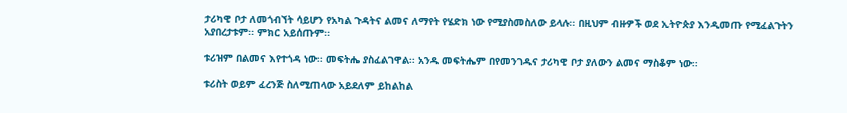ታሪካዊ ቦታ ለመጎብኘት ሳይሆን የአካል ጉዳትና ልመና ለማየት የሄድክ ነው የሚያስመስለው ይላሉ፡፡ በዚህም ብዙዎች ወደ ኢትዮጵያ እንዲመጡ የሚፈልጉትን አያበረታቱም፡፡ ምክር አይሰጡም፡፡

ቱሪዝም በልመና እየተጎዳ ነው፡፡ መፍትሔ ያስፈልገዋል፡፡ አንዱ መፍትሔም በየመንገዱና ታሪካዊ ቦታ ያለውን ልመና ማስቆም ነው፡፡

ቱሪስት ወይም ፈረንጅ ስለሚጠላው አይደለም ይከልከል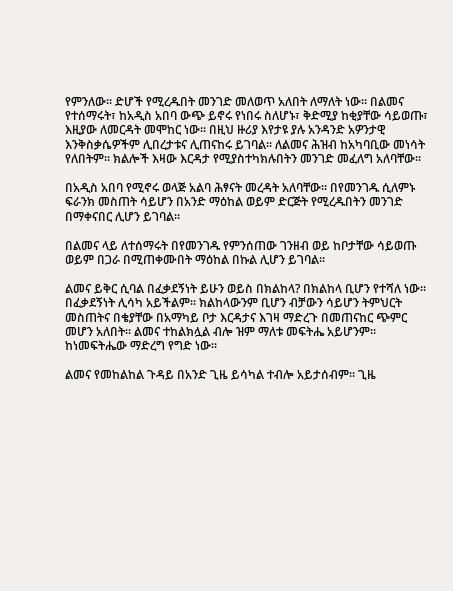የምንለው፡፡ ድሆች የሚረዱበት መንገድ መለወጥ አለበት ለማለት ነው፡፡ በልመና የተሰማሩት፣ ከአዲስ አበባ ውጭ ይኖሩ የነበሩ ስለሆኑ፣ ቅድሚያ ከቂያቸው ሳይወጡ፣ እዚያው ለመርዳት መሞከር ነው፡፡ በዚህ ዙሪያ እየታዩ ያሉ አንዳንድ አዎንታዊ እንቅስቃሴዎችም ሊበረታቱና ሊጠናከሩ ይገባል፡፡ ለልመና ሕዝብ ከአካባቢው መነሳት የለበትም፡፡ ክልሎች እዛው እርዳታ የሚያስተካክሉበትን መንገድ መፈለግ አለባቸው፡፡

በአዲስ አበባ የሚኖሩ ወላጅ አልባ ሕፃናት መረዳት አለባቸው፡፡ በየመንገዱ ሲለምኑ ፍራንክ መስጠት ሳይሆን በአንድ ማዕከል ወይም ድርጅት የሚረዱበትን መንገድ በማቀናበር ሊሆን ይገባል፡፡

በልመና ላይ ለተሰማሩት በየመንገዱ የምንሰጠው ገንዘብ ወይ ከቦታቸው ሳይወጡ ወይም በጋራ በሚጠቀሙበት ማዕከል በኩል ሊሆን ይገባል፡፡

ልመና ይቅር ሲባል በፈቃደኝነት ይሁን ወይስ በክልከላ? በክልከላ ቢሆን የተሻለ ነው፡፡ በፈቃደኝነት ሊሳካ አይችልም፡፡ ክልከላውንም ቢሆን ብቻውን ሳይሆን ትምህርት መስጠትና በቄያቸው በአማካይ ቦታ እርዳታና እገዛ ማድረጉ በመጠናከር ጭምር መሆን አለበት፡፡ ልመና ተከልክሏል ብሎ ዝም ማለቱ መፍትሔ አይሆንም፡፡ ከነመፍትሔው ማድረግ የግድ ነው፡፡

ልመና የመከልከል ጉዳይ በአንድ ጊዜ ይሳካል ተብሎ አይታሰብም፡፡ ጊዜ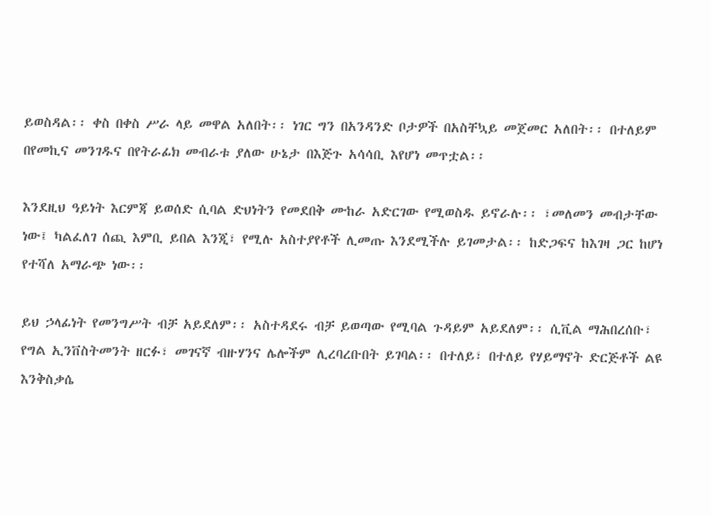ይወስዳል፡፡ ቀስ በቀስ ሥራ ላይ መዋል አለበት፡፡ ነገር ግን በአንዳንድ ቦታዎች በአስቸኳይ መጀመር አለበት፡፡ በተለይም በየመኪና መንገዱና በየትራፊክ መብራቱ ያለው ሁኔታ በእጅጉ አሳሳቢ እየሆነ መጥቷል፡፡

እንደዚህ ዓይነት እርምጃ ይወሰድ ሲባል ድህነትን የመደበቅ ሙከራ አድርገው የሚወስዱ ይኖራሉ፡፡ ፣መለመን መብታቸው ነው፤ ካልፈለገ ሰጪ እምቢ ይበል እንጂ፣ የሚሉ አስተያየቶች ሊመጡ እንደሚችሉ ይገመታል፡፡ ከድጋፍና ከእገዛ ጋር ከሆነ የተሻለ አማራጭ ነው፡፡

ይህ ኃላፊነት የመንግሥት ብቻ አይደለም፡፡ አስተዳደሩ ብቻ ይወጣው የሚባል ጉዳይም አይደለም፡፡ ሲቪል ማሕበረሰቡ፣ የግል ኢንቨስትመንት ዘርፉ፣ መገናኛ ብዙሃንና ሌሎችም ሊረባረቡበት ይገባል፡፡ በተለይ፣ በተለይ የሃይማኖት ድርጅቶች ልዩ እንቅስቃሴ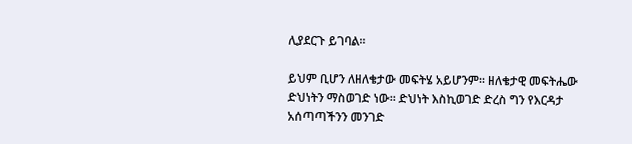ሊያደርጉ ይገባል፡፡

ይህም ቢሆን ለዘለቄታው መፍትሄ አይሆንም፡፡ ዘለቄታዊ መፍትሔው ድህነትን ማስወገድ ነው፡፡ ድህነት እስኪወገድ ድረስ ግን የእርዳታ አሰጣጣችንን መንገድ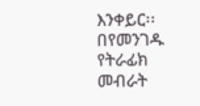እንቀይር፡፡ በየመንገዱ የትራፊክ መብራት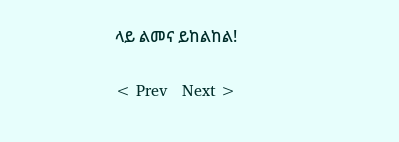ላይ ልመና ይከልከል!

< Prev   Next >